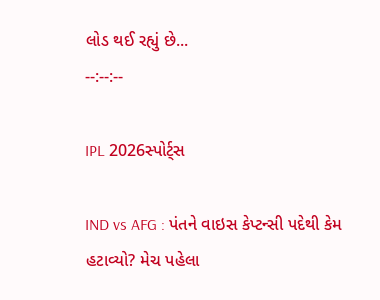લોડ થઈ રહ્યું છે...
--:--:--

IPL 2026સ્પોર્ટ્સ

IND vs AFG : પંતને વાઇસ કેપ્ટન્સી પદેથી કેમ હટાવ્યો? મેચ પહેલા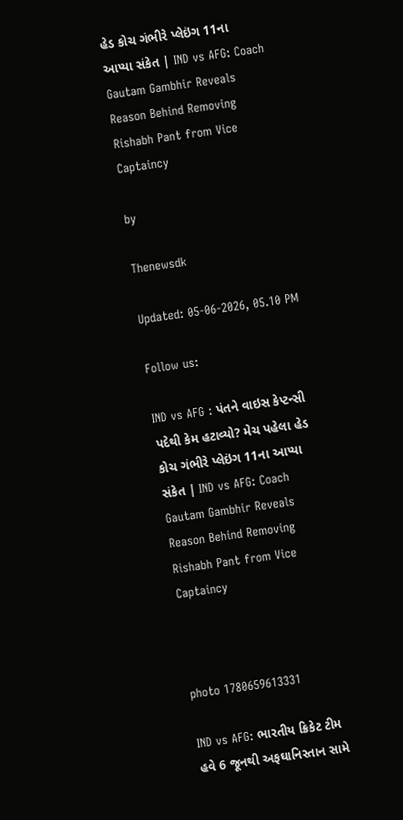હેડ કોચ ગંભીરે પ્લેઇંગ 11ના આપ્યા સંકેત | IND vs AFG: Coach Gautam Gambhir Reveals Reason Behind Removing Rishabh Pant from Vice Captaincy

by

Thenewsdk

Updated: 05-06-2026, 05.10 PM

Follow us:

IND vs AFG : પંતને વાઇસ કેપ્ટન્સી પદેથી કેમ હટાવ્યો? મેચ પહેલા હેડ કોચ ગંભીરે પ્લેઇંગ 11ના આપ્યા સંકેત | IND vs AFG: Coach Gautam Gambhir Reveals Reason Behind Removing Rishabh Pant from Vice Captaincy



photo 1780659613331

IND vs AFG: ભારતીય ક્રિકેટ ટીમ હવે 6 જૂનથી અફઘાનિસ્તાન સામે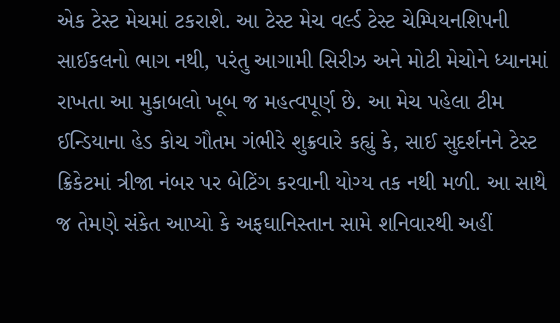એક ટેસ્ટ મેચમાં ટકરાશે. આ ટેસ્ટ મેચ વર્લ્ડ ટેસ્ટ ચેમ્પિયનશિપની સાઈકલનો ભાગ નથી, પરંતુ આગામી સિરીઝ અને મોટી મેચોને ધ્યાનમાં રાખતા આ મુકાબલો ખૂબ જ મહત્વપૂર્ણ છે. આ મેચ પહેલા ટીમ ઈન્ડિયાના હેડ કોચ ગૌતમ ગંભીરે શુક્રવારે કહ્યું કે, સાઈ સુદર્શનને ટેસ્ટ ક્રિકેટમાં ત્રીજા નંબર પર બેટિંગ કરવાની યોગ્ય તક નથી મળી. આ સાથે જ તેમણે સંકેત આપ્યો કે અફઘાનિસ્તાન સામે શનિવારથી અહીં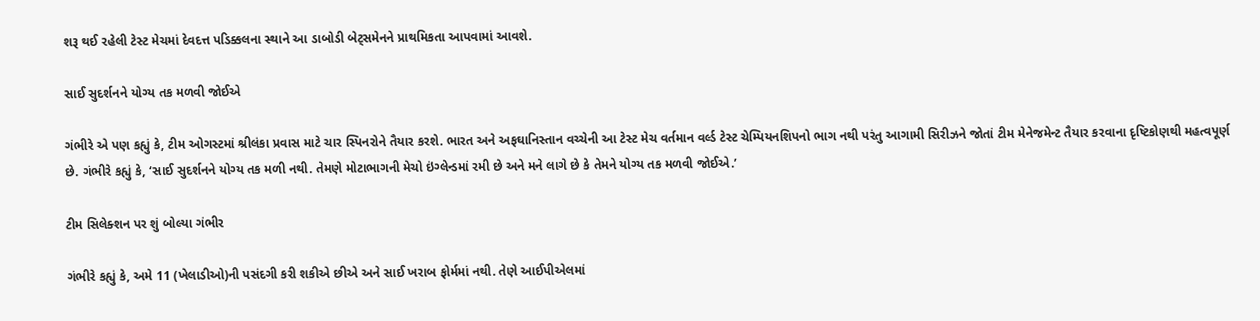શરૂ થઈ રહેલી ટેસ્ટ મેચમાં દેવદત્ત પડિક્કલના સ્થાને આ ડાબોડી બેટ્સમેનને પ્રાથમિકતા આપવામાં આવશે.

સાઈ સુદર્શનને યોગ્ય તક મળવી જોઈએ

ગંભીરે એ પણ કહ્યું કે, ટીમ ઓગસ્ટમાં શ્રીલંકા પ્રવાસ માટે ચાર સ્પિનરોને તૈયાર કરશે. ભારત અને અફઘાનિસ્તાન વચ્ચેની આ ટેસ્ટ મેચ વર્તમાન વર્લ્ડ ટેસ્ટ ચેમ્પિયનશિપનો ભાગ નથી પરંતુ આગામી સિરીઝને જોતાં ટીમ મેનેજમેન્ટ તૈયાર કરવાના દૃષ્ટિકોણથી મહત્વપૂર્ણ છે. ગંભીરે કહ્યું કે, ‘સાઈ સુદર્શનને યોગ્ય તક મળી નથી. તેમણે મોટાભાગની મેચો ઇંગ્લેન્ડમાં રમી છે અને મને લાગે છે કે તેમને યોગ્ય તક મળવી જોઈએ.’

ટીમ સિલેક્શન પર શું બોલ્યા ગંભીર

ગંભીરે કહ્યું કે, અમે 11 (ખેલાડીઓ)ની પસંદગી કરી શકીએ છીએ અને સાઈ ખરાબ ફોર્મમાં નથી. તેણે આઈપીએલમાં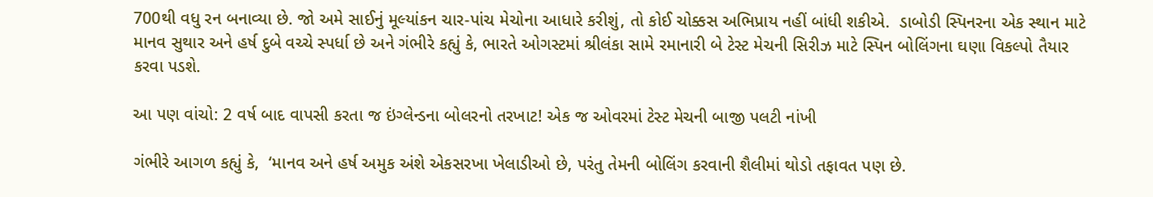700થી વધુ રન બનાવ્યા છે. જો અમે સાઈનું મૂલ્યાંકન ચાર-પાંચ મેચોના આધારે કરીશું, તો કોઈ ચોક્કસ અભિપ્રાય નહીં બાંધી શકીએ.  ડાબોડી સ્પિનરના એક સ્થાન માટે માનવ સુથાર અને હર્ષ દુબે વચ્ચે સ્પર્ધા છે અને ગંભીરે કહ્યું કે, ભારતે ઓગસ્ટમાં શ્રીલંકા સામે રમાનારી બે ટેસ્ટ મેચની સિરીઝ માટે સ્પિન બોલિંગના ઘણા વિકલ્પો તૈયાર કરવા પડશે.

આ પણ વાંચો: 2 વર્ષ બાદ વાપસી કરતા જ ઇંગ્લેન્ડના બોલરનો તરખાટ! એક જ ઓવરમાં ટેસ્ટ મેચની બાજી પલટી નાંખી

ગંભીરે આગળ કહ્યું કે,  ‘માનવ અને હર્ષ અમુક અંશે એકસરખા ખેલાડીઓ છે, પરંતુ તેમની બોલિંગ કરવાની શૈલીમાં થોડો તફાવત પણ છે.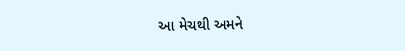આ મેચથી અમને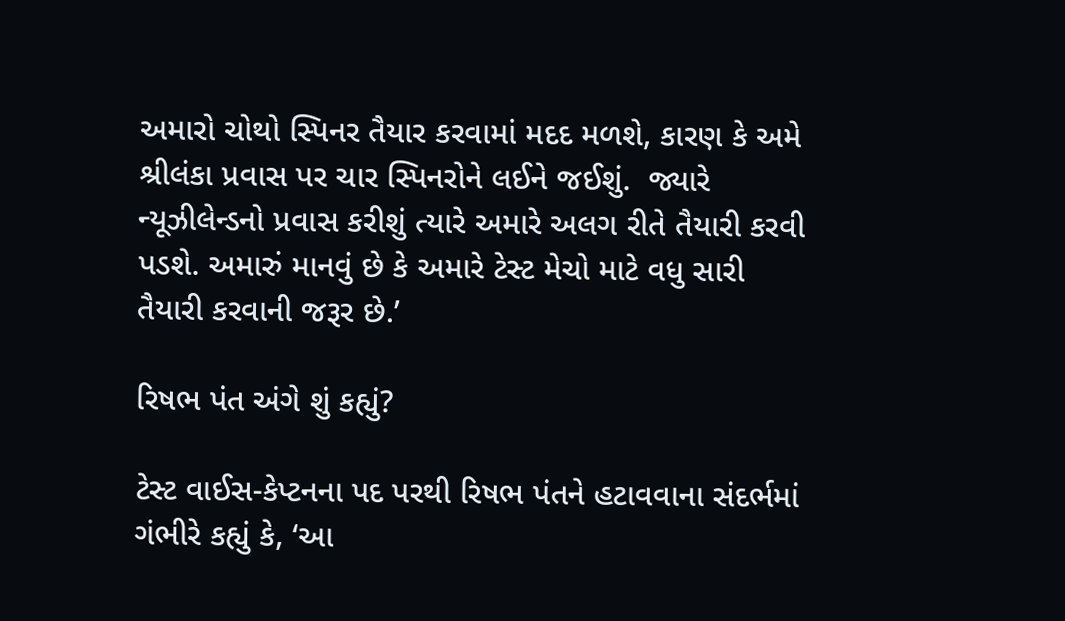અમારો ચોથો સ્પિનર તૈયાર કરવામાં મદદ મળશે, કારણ કે અમે શ્રીલંકા પ્રવાસ પર ચાર સ્પિનરોને લઈને જઈશું.  જ્યારે ન્યૂઝીલેન્ડનો પ્રવાસ કરીશું ત્યારે અમારે અલગ રીતે તૈયારી કરવી પડશે. અમારું માનવું છે કે અમારે ટેસ્ટ મેચો માટે વધુ સારી તૈયારી કરવાની જરૂર છે.’

રિષભ પંત અંગે શું કહ્યું?

ટેસ્ટ વાઈસ-કેપ્ટનના પદ પરથી રિષભ પંતને હટાવવાના સંદર્ભમાં ગંભીરે કહ્યું કે, ‘આ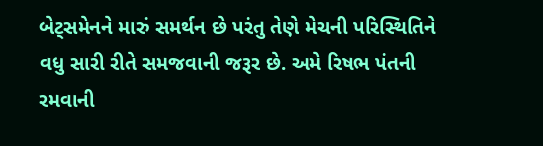બેટ્સમેનને મારું સમર્થન છે પરંતુ તેણે મેચની પરિસ્થિતિને વધુ સારી રીતે સમજવાની જરૂર છે. અમે રિષભ પંતની રમવાની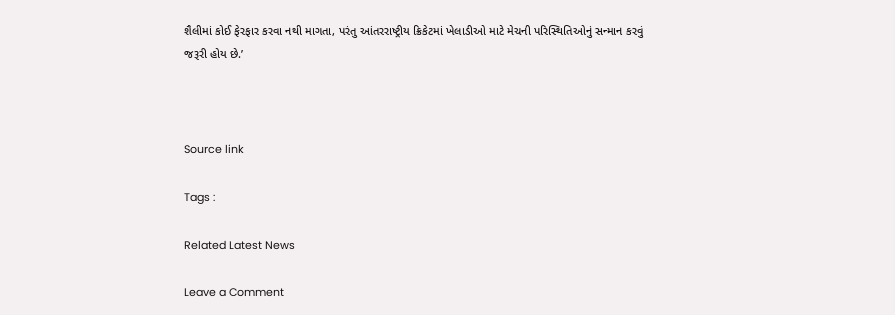શૈલીમાં કોઈ ફેરફાર કરવા નથી માગતા, પરંતુ આંતરરાષ્ટ્રીય ક્રિકેટમાં ખેલાડીઓ માટે મેચની પરિસ્થિતિઓનું સન્માન કરવું જરૂરી હોય છે.’



Source link

Tags :

Related Latest News

Leave a Comment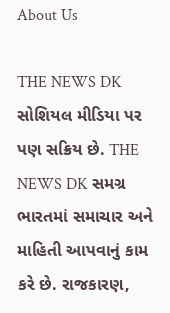About Us

THE NEWS DK સોશિયલ મીડિયા પર પણ સક્રિય છે. THE NEWS DK સમગ્ર ભારતમાં સમાચાર અને માહિતી આપવાનું કામ કરે છે. રાજકારણ,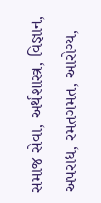સમાજ સેવા, અર્થશાસ્ત્ર, વિજ્ઞાન, અપરાધ, રમતગમત, આરોગ્ય,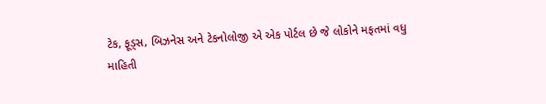ટેક, ફૂડ્સ, બિઝનેસ અને ટેકનોલોજી એ એક પોર્ટલ છે જે લોકોને મફતમાં વધુ માહિતી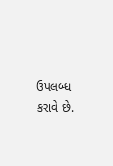ઉપલબ્ધ કરાવે છે.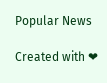Popular News

Created with ❤